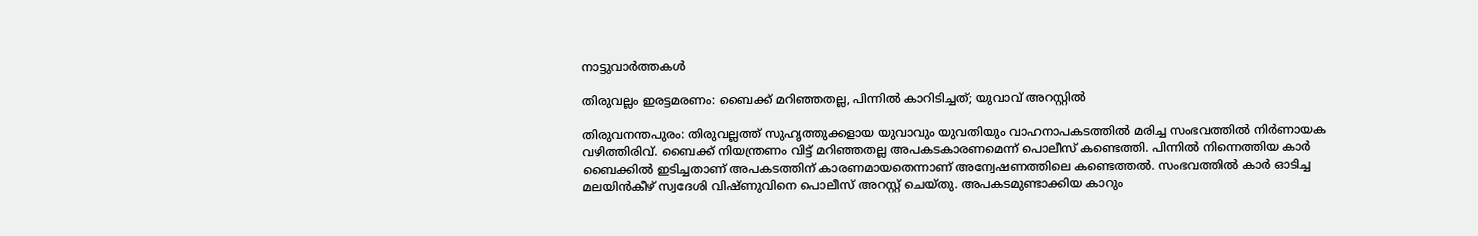നാട്ടുവാര്‍ത്തകള്‍

തിരുവല്ലം ഇരട്ടമരണം: ബൈക്ക് മറിഞ്ഞതല്ല, പിന്നില്‍ കാറിടിച്ചത്; യുവാവ് അറസ്റ്റില്‍

തിരുവനന്തപുരം: തിരുവല്ലത്ത് സുഹൃത്തുക്കളായ യുവാവും യുവതിയും വാഹനാപകടത്തില്‍ മരിച്ച സംഭവത്തില്‍ നിര്‍ണായക വഴിത്തിരിവ്. ബൈക്ക് നിയന്ത്രണം വിട്ട് മറിഞ്ഞതല്ല അപകടകാരണമെന്ന് പൊലീസ് കണ്ടെത്തി. പിന്നില്‍ നിന്നെത്തിയ കാര്‍ ബൈക്കില്‍ ഇടിച്ചതാണ് അപകടത്തിന് കാരണമായതെന്നാണ് അന്വേഷണത്തിലെ കണ്ടെത്തല്‍. സംഭവത്തില്‍ കാര്‍ ഓടിച്ച മലയിന്‍കീഴ് സ്വദേശി വിഷ്ണുവിനെ പൊലീസ് അറസ്റ്റ് ചെയ്തു. അപകടമുണ്ടാക്കിയ കാറും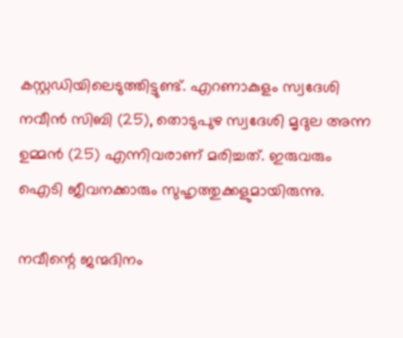കസ്റ്റഡിയിലെടുത്തിട്ടുണ്ട്. എറണാകുളം സ്വദേശി നവീന്‍ സിബി (25), തൊടുപുഴ സ്വദേശി മൃദുല അന്ന ഉമ്മന്‍ (25) എന്നിവരാണ് മരിച്ചത്. ഇരുവരും ഐടി ജീവനക്കാരും സുഹൃത്തുക്കളുമായിരുന്നു.

നവീന്റെ ജന്മദിനം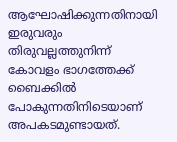ആഘോഷിക്കുന്നതിനായി ഇരുവരും തിരുവല്ലത്തുനിന്ന് കോവളം ഭാഗത്തേക്ക് ബൈക്കില്‍ പോകുന്നതിനിടെയാണ് അപകടമുണ്ടായത്.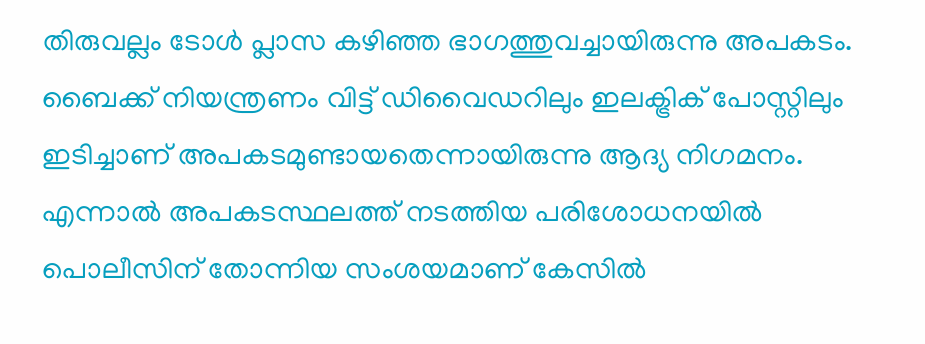തിരുവല്ലം ടോള്‍ പ്ലാസ കഴിഞ്ഞ ഭാഗത്തുവച്ചായിരുന്നു അപകടം. ബൈക്ക് നിയന്ത്രണം വിട്ട് ഡിവൈഡറിലും ഇലക്ട്രിക് പോസ്റ്റിലും ഇടിച്ചാണ് അപകടമുണ്ടായതെന്നായിരുന്നു ആദ്യ നിഗമനം. എന്നാല്‍ അപകടസ്ഥലത്ത് നടത്തിയ പരിശോധനയില്‍ പൊലീസിന് തോന്നിയ സംശയമാണ് കേസില്‍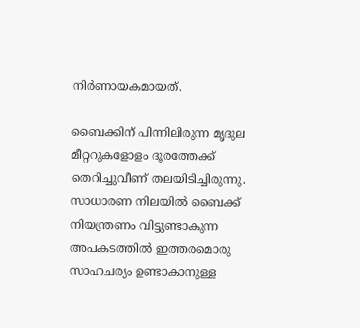നിര്‍ണായകമായത്.

ബൈക്കിന് പിന്നിലിരുന്ന മൃദുല മീറ്ററുകളോളം ദൂരത്തേക്ക് തെറിച്ചുവീണ് തലയിടിച്ചിരുന്നു. സാധാരണ നിലയില്‍ ബൈക്ക് നിയന്ത്രണം വിട്ടുണ്ടാകുന്ന അപകടത്തില്‍ ഇത്തരമൊരു സാഹചര്യം ഉണ്ടാകാനുള്ള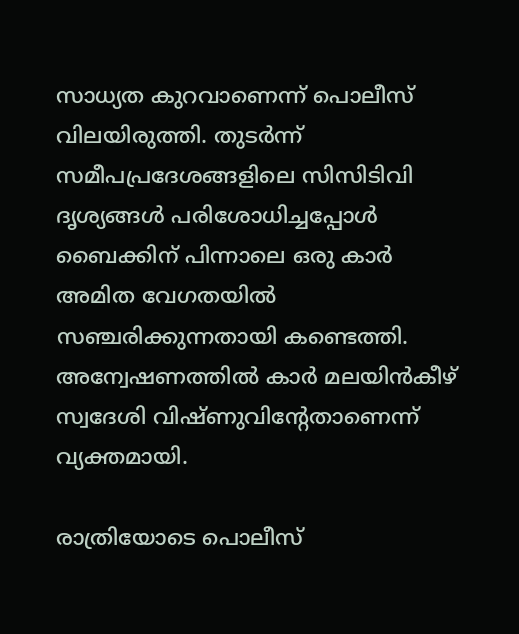സാധ്യത കുറവാണെന്ന് പൊലീസ് വിലയിരുത്തി. തുടര്‍ന്ന് സമീപപ്രദേശങ്ങളിലെ സിസിടിവി ദൃശ്യങ്ങള്‍ പരിശോധിച്ചപ്പോള്‍ ബൈക്കിന് പിന്നാലെ ഒരു കാര്‍ അമിത വേഗതയില്‍ സഞ്ചരിക്കുന്നതായി കണ്ടെത്തി. അന്വേഷണത്തില്‍ കാര്‍ മലയിന്‍കീഴ് സ്വദേശി വിഷ്ണുവിന്റേതാണെന്ന് വ്യക്തമായി.

രാത്രിയോടെ പൊലീസ്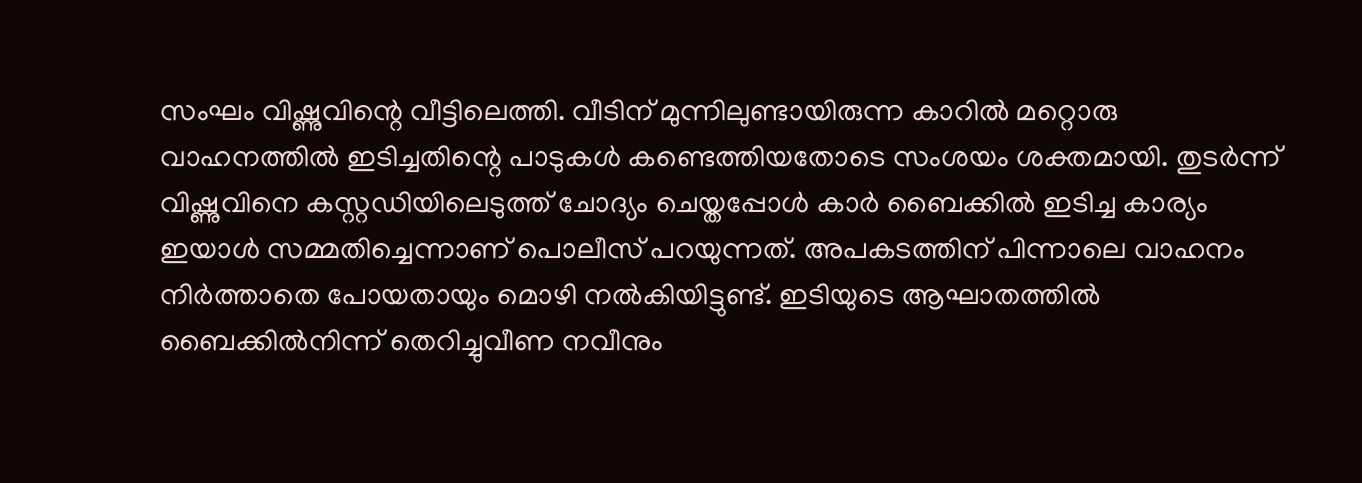സംഘം വിഷ്ണുവിന്റെ വീട്ടിലെത്തി. വീടിന് മുന്നിലുണ്ടായിരുന്ന കാറില്‍ മറ്റൊരു വാഹനത്തില്‍ ഇടിച്ചതിന്റെ പാടുകള്‍ കണ്ടെത്തിയതോടെ സംശയം ശക്തമായി. തുടര്‍ന്ന് വിഷ്ണുവിനെ കസ്റ്റഡിയിലെടുത്ത് ചോദ്യം ചെയ്തപ്പോള്‍ കാര്‍ ബൈക്കില്‍ ഇടിച്ച കാര്യം ഇയാള്‍ സമ്മതിച്ചെന്നാണ് പൊലീസ് പറയുന്നത്. അപകടത്തിന് പിന്നാലെ വാഹനം നിര്‍ത്താതെ പോയതായും മൊഴി നല്‍കിയിട്ടുണ്ട്. ഇടിയുടെ ആഘാതത്തില്‍ ബൈക്കില്‍നിന്ന് തെറിച്ചുവീണ നവീനും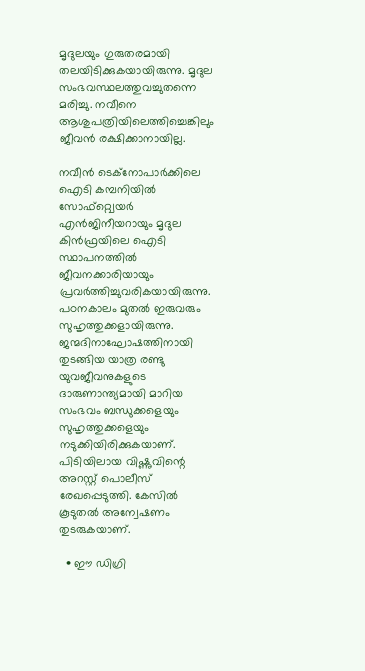മൃദുലയും ഗുരുതരമായി തലയിടിക്കുകയായിരുന്നു. മൃദുല സംഭവസ്ഥലത്തുവച്ചുതന്നെ മരിച്ചു. നവീനെ ആശുപത്രിയിലെത്തിച്ചെങ്കിലും ജീവന്‍ രക്ഷിക്കാനായില്ല.

നവീന്‍ ടെക്നോപാര്‍ക്കിലെ ഐടി കമ്പനിയില്‍ സോഫ്റ്റ്വെയര്‍ എന്‍ജിനീയറായും മൃദുല കിന്‍ഫ്രയിലെ ഐടി സ്ഥാപനത്തില്‍ ജീവനക്കാരിയായും പ്രവര്‍ത്തിച്ചുവരികയായിരുന്നു. പഠനകാലം മുതല്‍ ഇരുവരും സുഹൃത്തുക്കളായിരുന്നു. ജന്മദിനാഘോഷത്തിനായി തുടങ്ങിയ യാത്ര രണ്ടു യുവജീവനുകളുടെ ദാരുണാന്ത്യമായി മാറിയ സംഭവം ബന്ധുക്കളെയും സുഹൃത്തുക്കളെയും നടുക്കിയിരിക്കുകയാണ്. പിടിയിലായ വിഷ്ണുവിന്റെ അറസ്റ്റ് പൊലീസ് രേഖപ്പെടുത്തി. കേസില്‍ കൂടുതല്‍ അന്വേഷണം തുടരുകയാണ്.

  • ഈ ഡിഗ്രി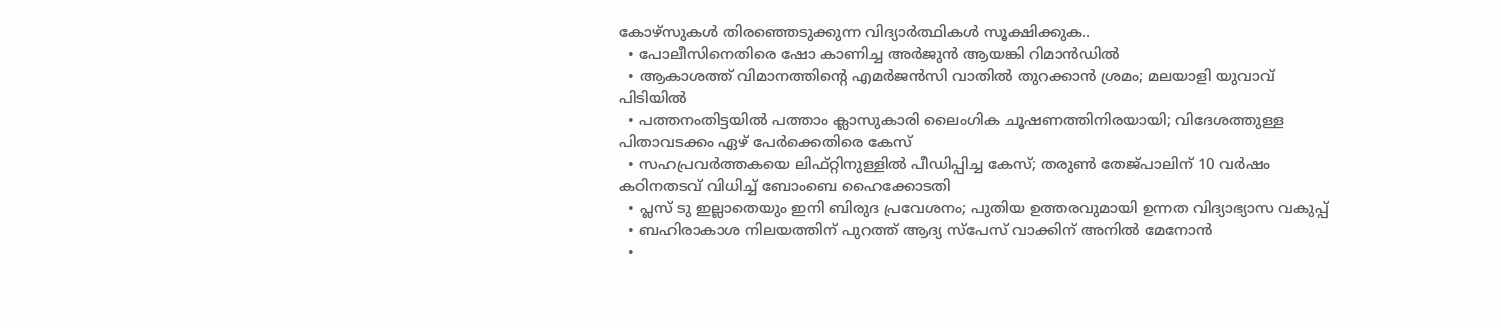കോഴ്‌സുകള്‍ തിരഞ്ഞെടുക്കുന്ന വിദ്യാര്‍ത്ഥികള്‍ സൂക്ഷിക്കുക..
  • പോലീസിനെതിരെ ഷോ കാണിച്ച അര്‍ജുന്‍ ആയങ്കി റിമാന്‍ഡില്‍
  • ആകാശത്ത് വിമാനത്തിന്റെ എമര്‍ജന്‍സി വാതില്‍ തുറക്കാന്‍ ശ്രമം; മലയാളി യുവാവ് പിടിയില്‍
  • പത്തനംതിട്ടയില്‍ പത്താം ക്ലാസുകാരി ലൈംഗിക ചൂഷണത്തിനിരയായി; വിദേശത്തുള്ള പിതാവടക്കം ഏഴ് പേര്‍ക്കെതിരെ കേസ്
  • സഹപ്രവര്‍ത്തകയെ ലിഫ്റ്റിനുള്ളില്‍ പീഡിപ്പിച്ച കേസ്; തരുണ്‍ തേജ്പാലിന് 10 വര്‍ഷം കഠിനതടവ് വിധിച്ച് ബോംബെ ഹൈക്കോടതി
  • പ്ലസ് ടു ഇല്ലാതെയും ഇനി ബിരുദ പ്രവേശനം; പുതിയ ഉത്തരവുമായി ഉന്നത വിദ്യാഭ്യാസ വകുപ്പ്
  • ബഹിരാകാശ നിലയത്തിന് പുറത്ത് ആദ്യ സ്‌പേസ് വാക്കിന് അനില്‍ മേനോന്‍
  •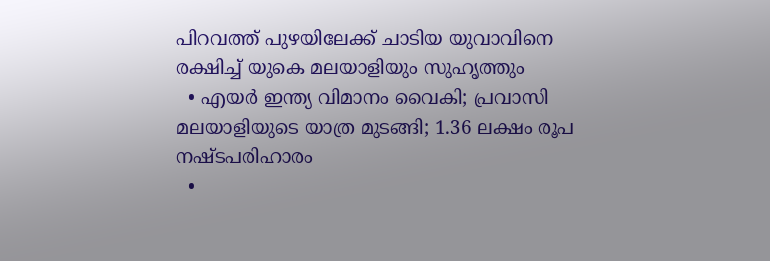പിറവത്ത് പുഴയിലേക്ക് ചാടിയ യുവാവിനെ രക്ഷിച്ച് യുകെ മലയാളിയും സുഹൃത്തും
  • എയര്‍ ഇന്ത്യ വിമാനം വൈകി; പ്രവാസി മലയാളിയുടെ യാത്ര മുടങ്ങി; 1.36 ലക്ഷം രൂപ നഷ്ടപരിഹാരം
  •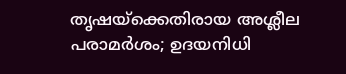തൃഷയ്‌ക്കെതിരായ അശ്ലീല പരാമര്‍ശം; ഉദയനിധി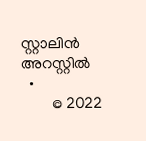സ്റ്റാലിന്‍ അറസ്റ്റില്‍
  •
        © 2022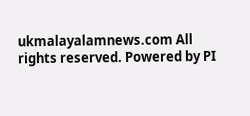ukmalayalamnews.com All rights reserved. Powered by PI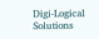Digi-Logical Solutions